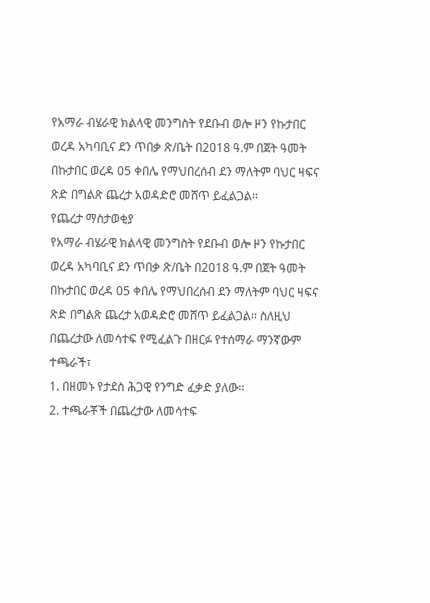የአማራ ብሄራዊ ክልላዊ መንግስት የደቡብ ወሎ ዞን የኩታበር ወረዳ አካባቢና ደን ጥበቃ ጽ/ቤት በ2018 ዓ.ም በጀት ዓመት በኩታበር ወረዳ 05 ቀበሌ የማህበረሰብ ደን ማለትም ባህር ዛፍና ጽድ በግልጽ ጨረታ አወዳድሮ መሸጥ ይፈልጋል፡፡
የጨረታ ማስታወቂያ
የአማራ ብሄራዊ ክልላዊ መንግስት የደቡብ ወሎ ዞን የኩታበር ወረዳ አካባቢና ደን ጥበቃ ጽ/ቤት በ2018 ዓ.ም በጀት ዓመት በኩታበር ወረዳ 05 ቀበሌ የማህበረሰብ ደን ማለትም ባህር ዛፍና ጽድ በግልጽ ጨረታ አወዳድሮ መሸጥ ይፈልጋል፡፡ ስለዚህ በጨረታው ለመሳተፍ የሚፈልጉ በዘርፉ የተሰማራ ማንኛውም ተጫራች፣
1. በዘመኑ የታደሰ ሕጋዊ የንግድ ፈቃድ ያለው፡፡
2. ተጫራቾች በጨረታው ለመሳተፍ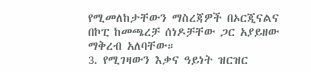የሚመለከታቸውን ማስረጃዎች በኦርጂናልና በኮፒ ከመጫረቻ ሰነዶቻቸው ጋር አያይዘው ማቅረብ አለባቸው።
3. የሚገዛውን እቃና ዓይነት ዝርዝር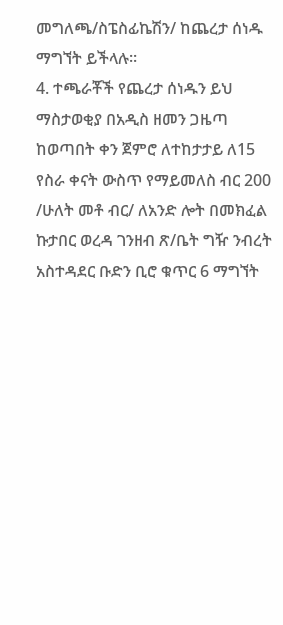መግለጫ/ስፔስፊኬሽን/ ከጨረታ ሰነዱ ማግኘት ይችላሉ፡፡
4. ተጫራቾች የጨረታ ሰነዱን ይህ ማስታወቂያ በአዲስ ዘመን ጋዜጣ ከወጣበት ቀን ጀምሮ ለተከታታይ ለ15 የስራ ቀናት ውስጥ የማይመለስ ብር 200 /ሁለት መቶ ብር/ ለአንድ ሎት በመክፈል ኩታበር ወረዳ ገንዘብ ጽ/ቤት ግዥ ንብረት አስተዳደር ቡድን ቢሮ ቁጥር 6 ማግኘት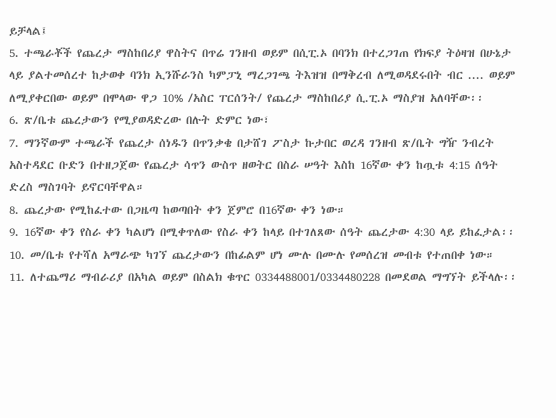ይቻላል፤
5. ተጫራቾች የጨረታ ማስከበሪያ ዋስትና በጥሬ ገንዘብ ወይም በሲፒ.ኦ በባንክ በተረጋገጠ የክፍያ ትዕዛዝ በሁኔታ ላይ ያልተመሰረተ ከታወቀ ባንክ ኢንሹራንስ ካምፓኒ ማረጋገጫ ትእዝዝ በማቅረብ ለሚወዳደሩበት ብር .... ወይም ለሚያቀርበው ወይም በሞላው ዋጋ 10% /አስር ፐርሰንት/ የጨረታ ማስከበሪያ ሲ.ፒ.ኦ ማስያዝ አለባቸው፡፡
6. ጽ/ቤቱ ጨረታውን የሚያወዳድረው በሉት ድምር ነው፣
7. ማንኛውም ተጫራች የጨረታ ሰነዱን በጥንቃቄ በታሸገ ፖስታ ኩታበር ወረዳ ገንዘብ ጽ/ቤት ግዥ ንብረት አስተዳደር ቡድን በተዘጋጀው የጨረታ ሳጥን ውስጥ ዘወትር በስራ ሠዓት እስከ 16ኛው ቀን ከጧቱ 4:15 ሰዓት ድረስ ማስገባት ይኖርባቸዋል።
8. ጨረታው የሚከፈተው በጋዜጣ ከወጣበት ቀን ጀምሮ በ16ኛው ቀን ነው።
9. 16ኛው ቀን የስራ ቀን ካልሆነ በሚቀጥለው የስራ ቀን ከላይ በተገለጸው ሰዓት ጨረታው 4:30 ላይ ይከፈታል፡፡
10. መ/ቤቱ የተሻለ አማራጭ ካገኘ ጨረታውን በከፊልም ሆነ ሙሉ በሙሉ የመሰረዝ መብቱ የተጠበቀ ነው።
11. ለተጨማሪ ማብራሪያ በአካል ወይም በስልክ ቁጥር 0334488001/0334480228 በመደወል ማግኘት ይችላሉ፡፡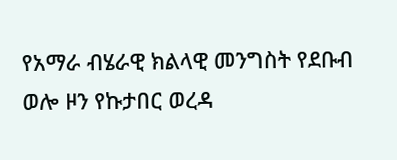የአማራ ብሄራዊ ክልላዊ መንግስት የደቡብ ወሎ ዞን የኩታበር ወረዳ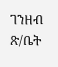ገንዘብ ጽ/ቤት